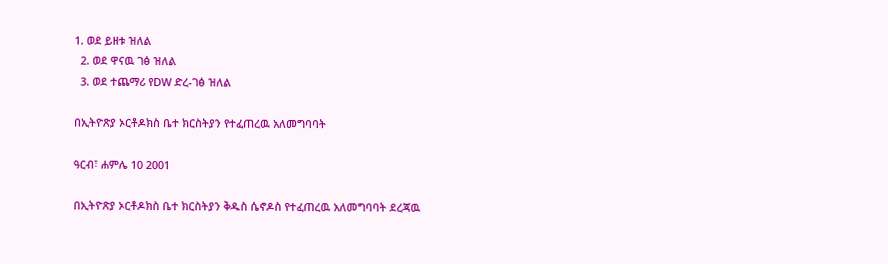1. ወደ ይዘቱ ዝለል
  2. ወደ ዋናዉ ገፅ ዝለል
  3. ወደ ተጨማሪ የDW ድረ-ገፅ ዝለል

በኢትዮጽያ ኦርቶዶክስ ቤተ ክርስትያን የተፈጠረዉ አለመግባባት

ዓርብ፣ ሐምሌ 10 2001

በኢትዮጽያ ኦርቶዶክስ ቤተ ክርስትያን ቅዱስ ሴኖዶስ የተፈጠረዉ አለመግባባት ደረጃዉ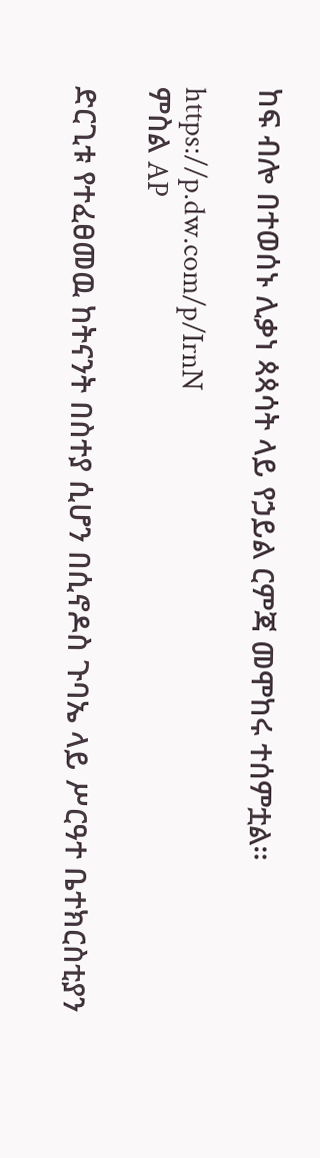ከፍ ብሎ በተወሰኑ ሊቃነ ጳጳሳት ላይ የኃይል ርምጃ መሞከሩ ተሰምቷል።

https://p.dw.com/p/IrnN
ምስል AP

ድርጊቱ የተፈፀመዉ ከትናንት በስተያ ሲሆን በሲኖዶስ ጉባኤ ላይ ሥርዓተ ቤተክርስቲያን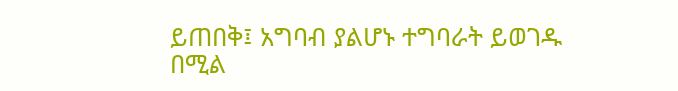ይጠበቅ፤ አግባብ ያልሆኑ ተግባራት ይወገዱ በሚል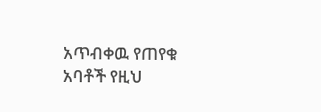አጥብቀዉ የጠየቁ አባቶች የዚህ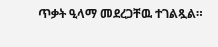ጥቃት ዒላማ መደረጋቸዉ ተገልጿል።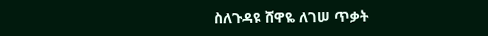ስለጉዳዩ ሸዋዬ ለገሠ ጥቃት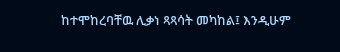ከተሞከረባቸዉ ሊቃነ ጻጻሳት መካከል፤ እንዲሁም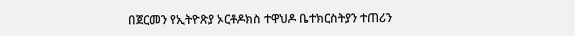በጀርመን የኢትዮጽያ ኦርቶዶክስ ተዋህዶ ቤተክርስትያን ተጠሪን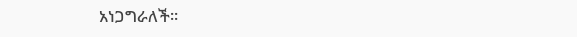አነጋግራለች።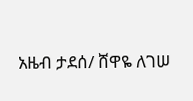አዜብ ታደሰ/ ሸዋዬ ለገሠ